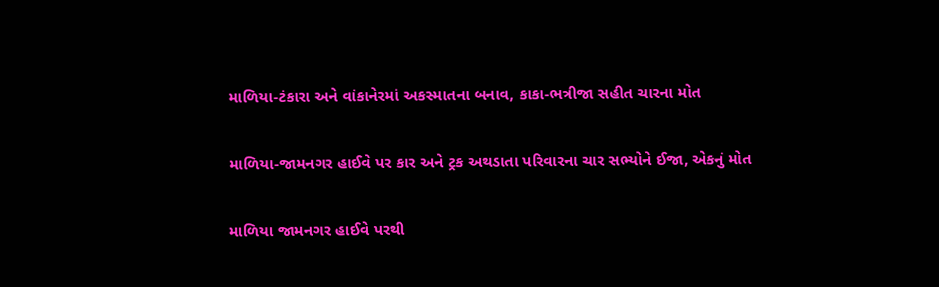માળિયા-ટંકારા અને વાંકાનેરમાં અકસ્માતના બનાવ, કાકા-ભત્રીજા સહીત ચારના મોત

માળિયા-જામનગર હાઈવે પર કાર અને ટ્રક અથડાતા પરિવારના ચાર સભ્યોને ઈજા, એકનું મોત

માળિયા જામનગર હાઈવે પરથી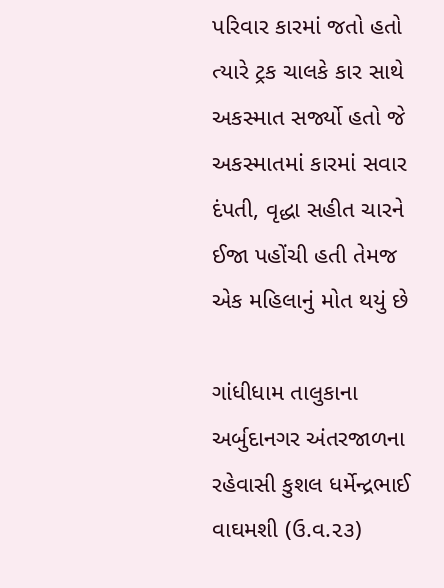પરિવાર કારમાં જતો હતો ત્યારે ટ્રક ચાલકે કાર સાથે અકસ્માત સર્જ્યો હતો જે અકસ્માતમાં કારમાં સવાર દંપતી, વૃદ્ધા સહીત ચારને ઈજા પહોંચી હતી તેમજ એક મહિલાનું મોત થયું છે

ગાંધીધામ તાલુકાના અર્બુદાનગર અંતરજાળના રહેવાસી કુશલ ધર્મેન્દ્રભાઈ વાઘમશી (ઉ.વ.૨૩)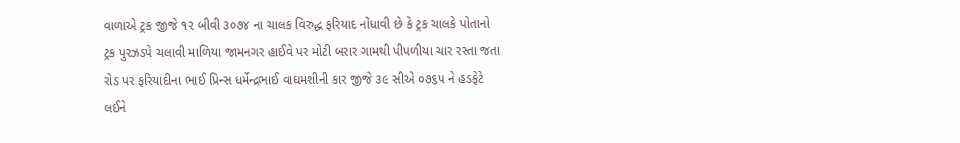વાળાએ ટ્રક જીજે ૧૨ બીવી ૩૦૭૪ ના ચાલક વિરુદ્ધ ફરિયાદ નોંધાવી છે કે ટ્રક ચાલકે પોતાનો ટ્રક પુરઝડપે ચલાવી માળિયા જામનગર હાઈવે પર મોટી બરાર ગામથી પીપળીયા ચાર રસ્તા જતા રોડ પર ફરિયાદીના ભાઈ પ્રિન્સ ધર્મેન્દ્રભાઈ વાઘમશીની કાર જીજે ૩૯ સીએ ૦૭૬૫ ને હડફેટે લઈને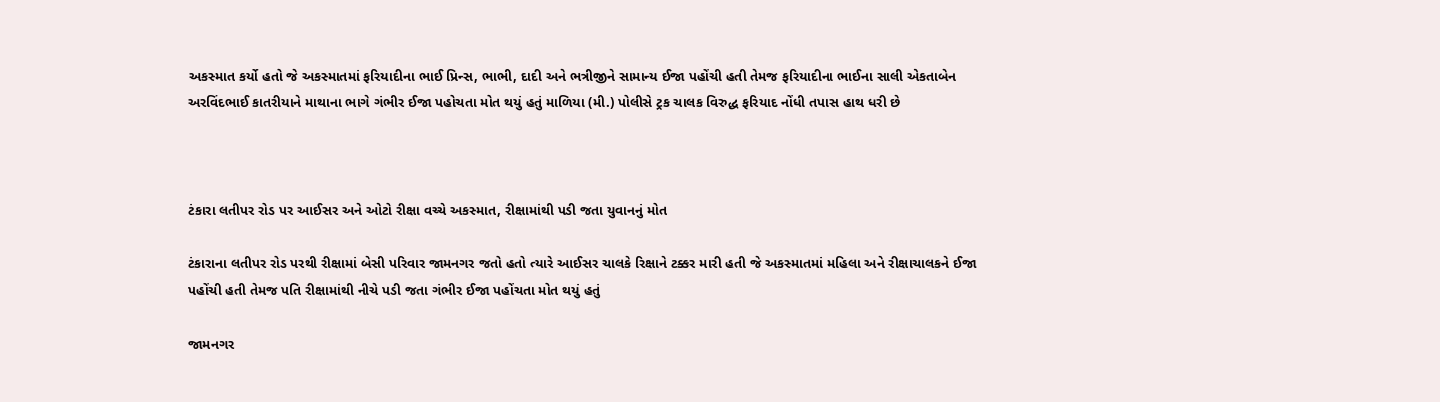અકસ્માત કર્યો હતો જે અકસ્માતમાં ફરિયાદીના ભાઈ પ્રિન્સ, ભાભી, દાદી અને ભત્રીજીને સામાન્ય ઈજા પહોંચી હતી તેમજ ફરિયાદીના ભાઈના સાલી એકતાબેન અરવિંદભાઈ કાતરીયાને માથાના ભાગે ગંભીર ઈજા પહોચતા મોત થયું હતું માળિયા (મી.) પોલીસે ટ્રક ચાલક વિરુદ્ધ ફરિયાદ નોંધી તપાસ હાથ ધરી છે



ટંકારા લતીપર રોડ પર આઈસર અને ઓટો રીક્ષા વચ્ચે અકસ્માત, રીક્ષામાંથી પડી જતા યુવાનનું મોત

ટંકારાના લતીપર રોડ પરથી રીક્ષામાં બેસી પરિવાર જામનગર જતો હતો ત્યારે આઈસર ચાલકે રિક્ષાને ટક્કર મારી હતી જે અકસ્માતમાં મહિલા અને રીક્ષાચાલકને ઈજા પહોંચી હતી તેમજ પતિ રીક્ષામાંથી નીચે પડી જતા ગંભીર ઈજા પહોંચતા મોત થયું હતું

જામનગર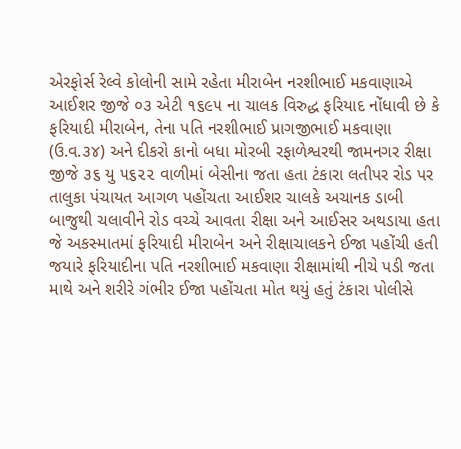એરફોર્સ રેલ્વે કોલોની સામે રહેતા મીરાબેન નરશીભાઈ મકવાણાએ આઈશર જીજે ૦૩ એટી ૧૬૯૫ ના ચાલક વિરુદ્ધ ફરિયાદ નોંધાવી છે કે ફરિયાદી મીરાબેન, તેના પતિ નરશીભાઈ પ્રાગજીભાઈ મકવાણા (ઉ.વ.૩૪) અને દીકરો કાનો બધા મોરબી રફાળેશ્વરથી જામનગર રીક્ષા જીજે ૩૬ યુ ૫૬૨૨ વાળીમાં બેસીના જતા હતા ટંકારા લતીપર રોડ પર તાલુકા પંચાયત આગળ પહોંચતા આઈશર ચાલકે અચાનક ડાબી બાજુથી ચલાવીને રોડ વચ્ચે આવતા રીક્ષા અને આઈસર અથડાયા હતા જે અકસ્માતમાં ફરિયાદી મીરાબેન અને રીક્ષાચાલકને ઈજા પહોંચી હતી જયારે ફરિયાદીના પતિ નરશીભાઈ મકવાણા રીક્ષામાંથી નીચે પડી જતા માથે અને શરીરે ગંભીર ઈજા પહોંચતા મોત થયું હતું ટંકારા પોલીસે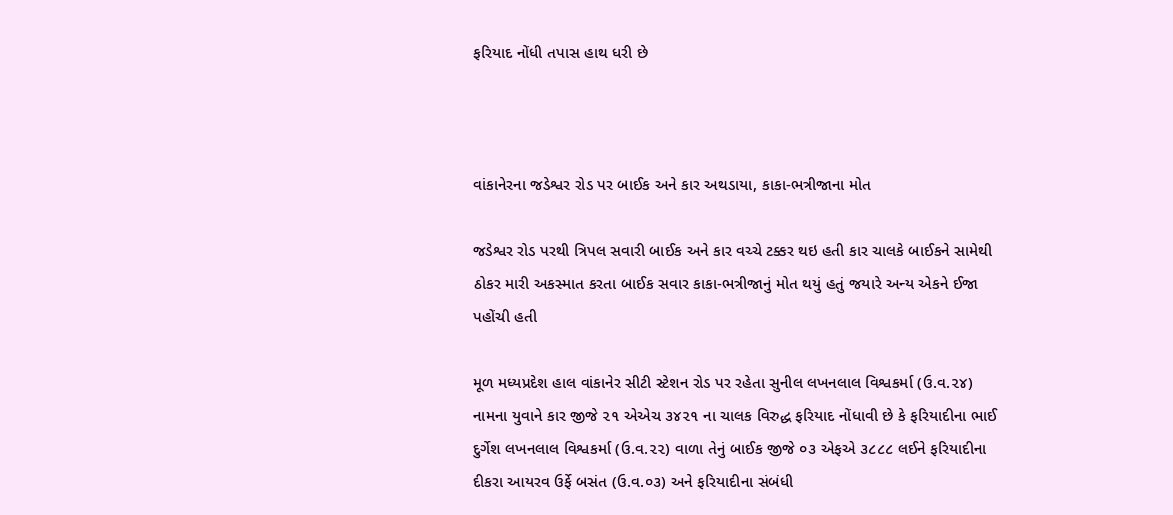ફરિયાદ નોંધી તપાસ હાથ ધરી છે



વાંકાનેરના જડેશ્વર રોડ પર બાઈક અને કાર અથડાયા, કાકા-ભત્રીજાના મોત

જડેશ્વર રોડ પરથી ત્રિપલ સવારી બાઈક અને કાર વચ્ચે ટક્કર થઇ હતી કાર ચાલકે બાઈકને સામેથી ઠોકર મારી અકસ્માત કરતા બાઈક સવાર કાકા-ભત્રીજાનું મોત થયું હતું જયારે અન્ય એકને ઈજા પહોંચી હતી

મૂળ મધ્યપ્રદેશ હાલ વાંકાનેર સીટી સ્ટેશન રોડ પર રહેતા સુનીલ લખનલાલ વિશ્વકર્મા (ઉ.વ.૨૪) નામના યુવાને કાર જીજે ૨૧ એએચ ૩૪૨૧ ના ચાલક વિરુદ્ધ ફરિયાદ નોંધાવી છે કે ફરિયાદીના ભાઈ દુર્ગેશ લખનલાલ વિશ્વકર્મા (ઉ.વ.૨૨) વાળા તેનું બાઈક જીજે ૦૩ એફએ ૩૮૮૮ લઈને ફરિયાદીના દીકરા આયરવ ઉર્ફે બસંત (ઉ.વ.૦૩) અને ફરિયાદીના સંબંધી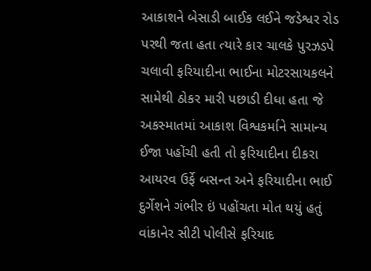આકાશને બેસાડી બાઈક લઈને જડેશ્વર રોડ પરથી જતા હતા ત્યારે કાર ચાલકે પુરઝડપે ચલાવી ફરિયાદીના ભાઈના મોટરસાયકલને સામેથી ઠોકર મારી પછાડી દીધા હતા જે અકસ્માતમાં આકાશ વિશ્વકર્માને સામાન્ય ઈજા પહોંચી હતી તો ફરિયાદીના દીકરા આયરવ ઉર્ફે બસન્ત અને ફરિયાદીના ભાઈ દુર્ગેશને ગંભીર ઇં પહોંચતા મોત થયું હતું વાંકાનેર સીટી પોલીસે ફરિયાદ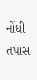નોંધી તપાસ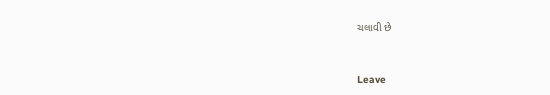ચલાવી છે



Leave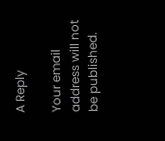A Reply

Your email address will not be published.